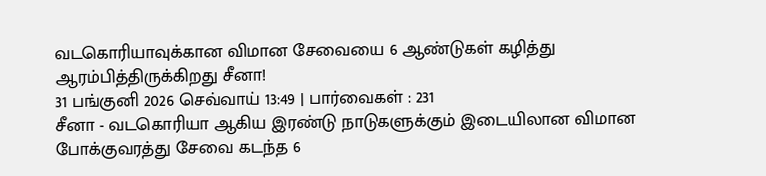வடகொரியாவுக்கான விமான சேவையை 6 ஆண்டுகள் கழித்து ஆரம்பித்திருக்கிறது சீனா!
31 பங்குனி 2026 செவ்வாய் 13:49 | பார்வைகள் : 231
சீனா - வடகொரியா ஆகிய இரண்டு நாடுகளுக்கும் இடையிலான விமான போக்குவரத்து சேவை கடந்த 6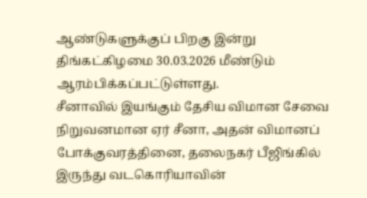ஆண்டுகளுக்குப் பிறகு இன்று திங்கட்கிழமை 30.03.2026 மீண்டும் ஆரம்பிக்கப்பட்டுள்ளது.
சீனாவில் இயங்கும் தேசிய விமான சேவை நிறுவனமான ஏர் சீனா, அதன் விமானப் போக்குவரத்தினை, தலைநகர் பீஜிங்கில் இருந்து வடகொரியாவின்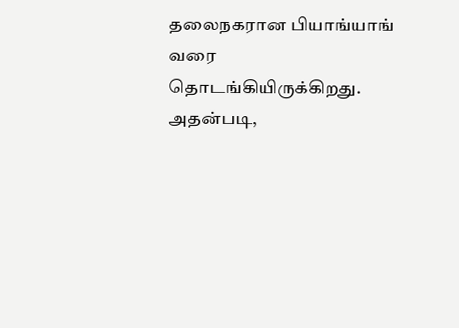தலைநகரான பியாங்யாங் வரை தொடங்கியிருக்கிறது.
அதன்படி,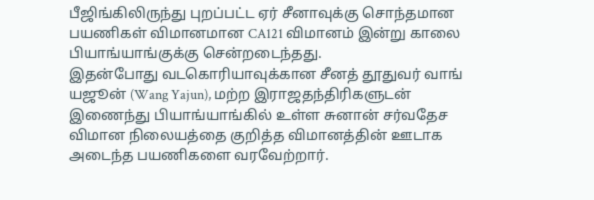பீஜிங்கிலிருந்து புறப்பட்ட ஏர் சீனாவுக்கு சொந்தமான பயணிகள் விமானமான CA121 விமானம் இன்று காலை பியாங்யாங்குக்கு சென்றடைந்தது.
இதன்போது வடகொரியாவுக்கான சீனத் தூதுவர் வாங் யஜூன் (Wang Yajun), மற்ற இராஜதந்திரிகளுடன் இணைந்து பியாங்யாங்கில் உள்ள சுனான் சர்வதேச விமான நிலையத்தை குறித்த விமானத்தின் ஊடாக அடைந்த பயணிகளை வரவேற்றார்.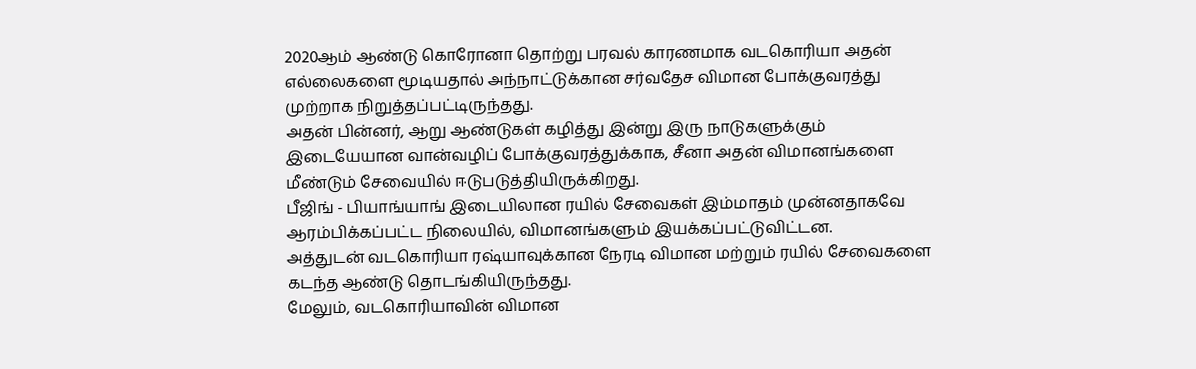2020ஆம் ஆண்டு கொரோனா தொற்று பரவல் காரணமாக வடகொரியா அதன் எல்லைகளை மூடியதால் அந்நாட்டுக்கான சர்வதேச விமான போக்குவரத்து முற்றாக நிறுத்தப்பட்டிருந்தது.
அதன் பின்னர், ஆறு ஆண்டுகள் கழித்து இன்று இரு நாடுகளுக்கும் இடையேயான வான்வழிப் போக்குவரத்துக்காக, சீனா அதன் விமானங்களை மீண்டும் சேவையில் ஈடுபடுத்தியிருக்கிறது.
பீஜிங் - பியாங்யாங் இடையிலான ரயில் சேவைகள் இம்மாதம் முன்னதாகவே ஆரம்பிக்கப்பட்ட நிலையில், விமானங்களும் இயக்கப்பட்டுவிட்டன.
அத்துடன் வடகொரியா ரஷ்யாவுக்கான நேரடி விமான மற்றும் ரயில் சேவைகளை கடந்த ஆண்டு தொடங்கியிருந்தது.
மேலும், வடகொரியாவின் விமான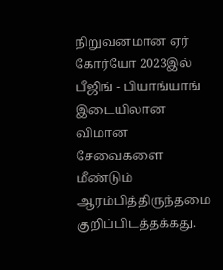நிறுவனமான ஏர் கோர்யோ 2023இல் பீஜிங் - பியாங்யாங் இடையிலான விமான சேவைகளை மீண்டும் ஆரம்பித்திருந்தமை குறிப்பிடத்தக்கது.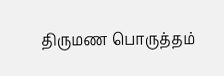திருமண பொருத்தம்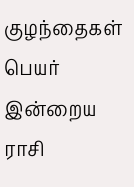குழந்தைகள் பெயர்
இன்றைய ராசி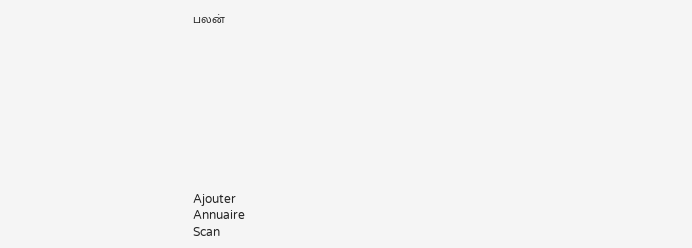பலன்










Ajouter
Annuaire
Scan